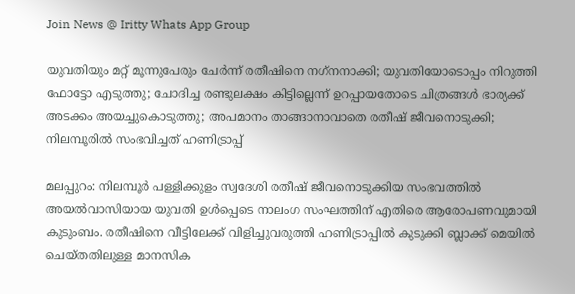Join News @ Iritty Whats App Group

യുവതിയും മറ്റ് മൂന്നുപേരും ചേര്‍ന്ന് രതീഷിനെ നഗ്‌നനാക്കി; യുവതിയോടൊപ്പം നിറുത്തി ഫോട്ടോ എടുത്തു; ചോദിച്ച രണ്ടുലക്ഷം കിട്ടില്ലെന്ന് ഉറപ്പായതോടെ ചിത്രങ്ങള്‍ ഭാര്യക്ക് അടക്കം അയച്ചുകൊടുത്തു; അപമാനം താങ്ങാനാവാതെ രതീഷ് ജീവനൊടുക്കി; നിലമ്പൂരില്‍ സംഭവിച്ചത് ഹണിട്രാപ്പ്

മലപ്പുറം: നിലമ്പൂര്‍ പള്ളിക്കുളം സ്വദേശി രതീഷ് ജീവനൊടുക്കിയ സംഭവത്തില്‍ അയല്‍വാസിയായ യുവതി ഉള്‍പ്പെടെ നാലംഗ സംഘത്തിന് എതിരെ ആരോപണവുമായി കുടുംബം. രതീഷിനെ വീട്ടിലേക്ക് വിളിച്ചുവരുത്തി ഹണിട്രാപ്പില്‍ കുടുക്കി ബ്ലാക്ക് മെയില്‍ ചെയ്തതിലുള്ള മാനസിക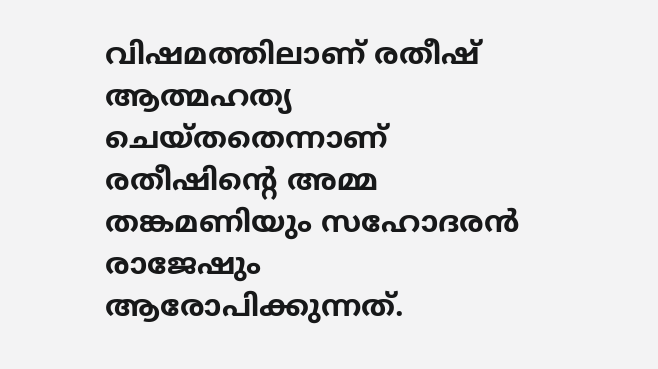വിഷമത്തിലാണ് രതീഷ് ആത്മഹത്യ ചെയ്തതെന്നാണ് രതീഷിന്റെ അമ്മ തങ്കമണിയും സഹോദരന്‍ രാജേഷും ആരോപിക്കുന്നത്.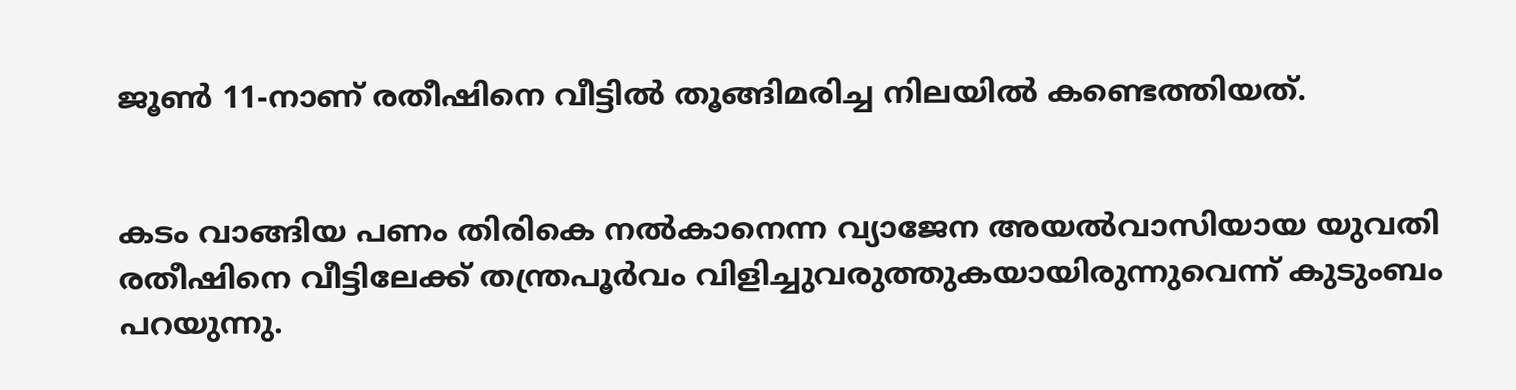ജൂണ്‍ 11-നാണ് രതീഷിനെ വീട്ടില്‍ തൂങ്ങിമരിച്ച നിലയില്‍ കണ്ടെത്തിയത്.


കടം വാങ്ങിയ പണം തിരികെ നല്‍കാനെന്ന വ്യാജേന അയല്‍വാസിയായ യുവതി രതീഷിനെ വീട്ടിലേക്ക് തന്ത്രപൂര്‍വം വിളിച്ചുവരുത്തുകയായിരുന്നുവെന്ന് കുടുംബം പറയുന്നു.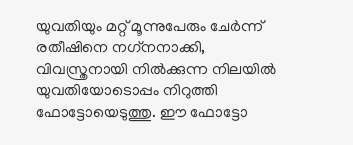യുവതിയും മറ്റ് മൂന്നുപേരും ചേര്‍ന്ന് രതീഷിനെ നഗ്‌നനാക്കി, വിവസ്ത്രനായി നില്‍ക്കുന്ന നിലയില്‍ യുവതിയോടൊപ്പം നിറുത്തി ഫോട്ടോയെടുത്തു. ഈ ഫോട്ടോ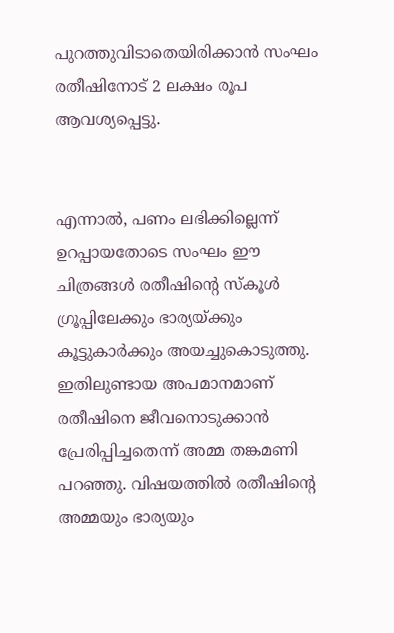പുറത്തുവിടാതെയിരിക്കാന്‍ സംഘം രതീഷിനോട് 2 ലക്ഷം രൂപ ആവശ്യപ്പെട്ടു.


എന്നാല്‍, പണം ലഭിക്കില്ലെന്ന് ഉറപ്പായതോടെ സംഘം ഈ ചിത്രങ്ങള്‍ രതീഷിന്റെ സ്‌കൂള്‍ ഗ്രൂപ്പിലേക്കും ഭാര്യയ്ക്കും കൂട്ടുകാര്‍ക്കും അയച്ചുകൊടുത്തു. ഇതിലുണ്ടായ അപമാനമാണ് രതീഷിനെ ജീവനൊടുക്കാന്‍ പ്രേരിപ്പിച്ചതെന്ന് അമ്മ തങ്കമണി പറഞ്ഞു. വിഷയത്തില്‍ രതീഷിന്റെ അമ്മയും ഭാര്യയും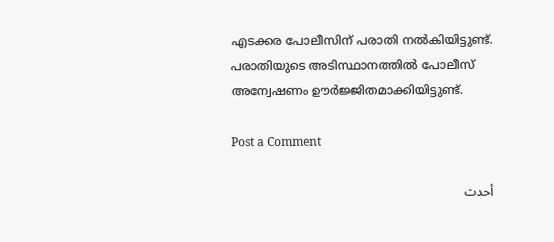എടക്കര പോലീസിന് പരാതി നല്‍കിയിട്ടുണ്ട്. പരാതിയുടെ അടിസ്ഥാനത്തില്‍ പോലീസ് അന്വേഷണം ഊര്‍ജ്ജിതമാക്കിയിട്ടുണ്ട്.

Post a Comment

أحدث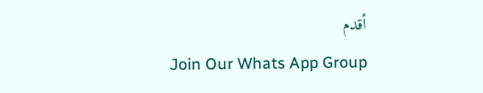أقدم
Join Our Whats App Group